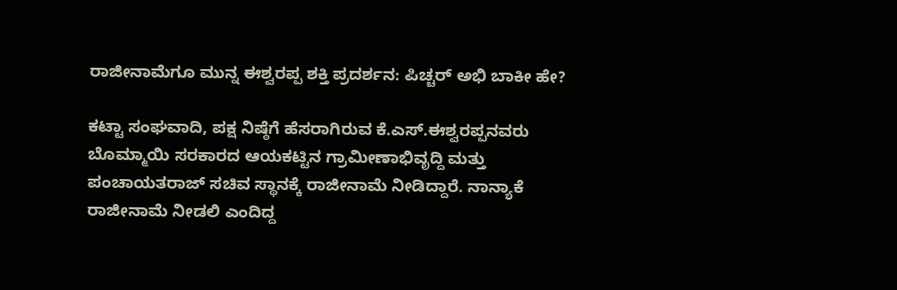ರಾಜೀನಾಮೆಗೂ ಮುನ್ನ ಈಶ್ವರಪ್ಪ ಶಕ್ತಿ ಪ್ರದರ್ಶನ: ಪಿಚ್ಚರ್ ಅಭಿ ಬಾಕೀ ಹೇ?

ಕಟ್ಟಾ ಸಂಘವಾದಿ, ಪಕ್ಷ ನಿಷ್ಠೆಗೆ ಹೆಸರಾಗಿರುವ ಕೆ.ಎಸ್.ಈಶ್ವರಪ್ಪನವರು ಬೊಮ್ಮಾಯಿ ಸರಕಾರದ ಆಯಕಟ್ಟಿನ ಗ್ರಾಮೀಣಾಭಿವೃದ್ದಿ ಮತ್ತು ಪಂಚಾಯತರಾಜ್ ಸಚಿವ ಸ್ಥಾನಕ್ಕೆ ರಾಜೀನಾಮೆ ನೀಡಿದ್ದಾರೆ. ನಾನ್ಯಾಕೆ ರಾಜೀನಾಮೆ ನೀಡಲಿ ಎಂದಿದ್ದ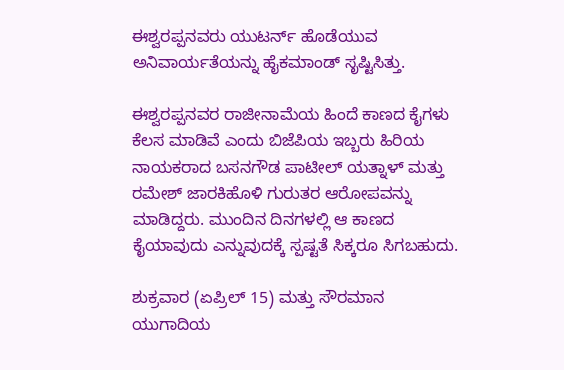ಈಶ್ವರಪ್ಪನವರು ಯುಟರ್ನ್ ಹೊಡೆಯುವ ಅನಿವಾರ್ಯತೆಯನ್ನು ಹೈಕಮಾಂಡ್ ಸೃಷ್ಟಿಸಿತ್ತು.

ಈಶ್ವರಪ್ಪನವರ ರಾಜೀನಾಮೆಯ ಹಿಂದೆ ಕಾಣದ ಕೈಗಳು ಕೆಲಸ ಮಾಡಿವೆ ಎಂದು ಬಿಜೆಪಿಯ ಇಬ್ಬರು ಹಿರಿಯ ನಾಯಕರಾದ ಬಸನಗೌಡ ಪಾಟೀಲ್ ಯತ್ನಾಳ್ ಮತ್ತು ರಮೇಶ್ ಜಾರಕಿಹೊಳಿ ಗುರುತರ ಆರೋಪವನ್ನು ಮಾಡಿದ್ದರು. ಮುಂದಿನ ದಿನಗಳಲ್ಲಿ ಆ ಕಾಣದ ಕೈಯಾವುದು ಎನ್ನುವುದಕ್ಕೆ ಸ್ಪಷ್ಟತೆ ಸಿಕ್ಕರೂ ಸಿಗಬಹುದು.

ಶುಕ್ರವಾರ (ಏಪ್ರಿಲ್ 15) ಮತ್ತು ಸೌರಮಾನ ಯುಗಾದಿಯ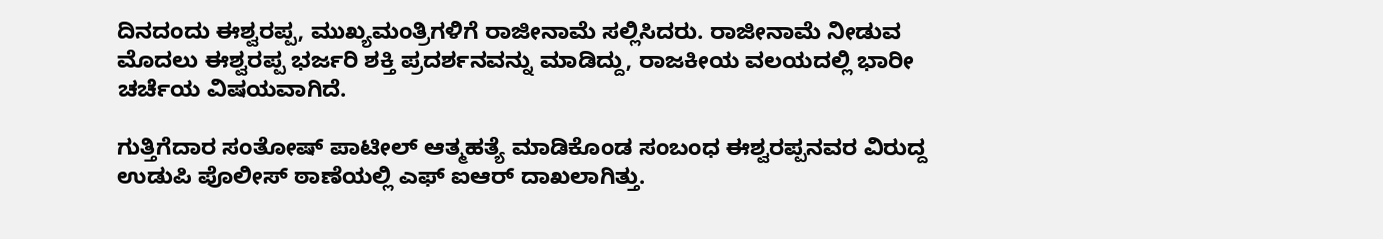ದಿನದಂದು ಈಶ್ವರಪ್ಪ, ಮುಖ್ಯಮಂತ್ರಿಗಳಿಗೆ ರಾಜೀನಾಮೆ ಸಲ್ಲಿಸಿದರು. ರಾಜೀನಾಮೆ ನೀಡುವ ಮೊದಲು ಈಶ್ವರಪ್ಪ ಭರ್ಜರಿ ಶಕ್ತಿ ಪ್ರದರ್ಶನವನ್ನು ಮಾಡಿದ್ದು, ರಾಜಕೀಯ ವಲಯದಲ್ಲಿ ಭಾರೀ ಚರ್ಚೆಯ ವಿಷಯವಾಗಿದೆ.

ಗುತ್ತಿಗೆದಾರ ಸಂತೋಷ್ ಪಾಟೀಲ್ ಆತ್ಮಹತ್ಯೆ ಮಾಡಿಕೊಂಡ ಸಂಬಂಧ ಈಶ್ವರಪ್ಪನವರ ವಿರುದ್ದ ಉಡುಪಿ ಪೊಲೀಸ್ ಠಾಣೆಯಲ್ಲಿ ಎಫ್ ಐಆರ್ ದಾಖಲಾಗಿತ್ತು.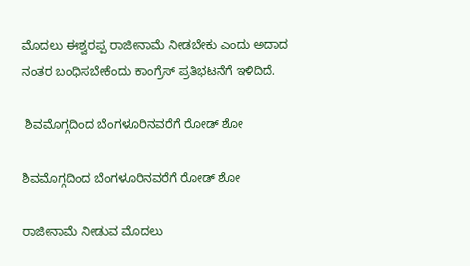ಮೊದಲು ಈಶ್ವರಪ್ಪ ರಾಜೀನಾಮೆ ನೀಡಬೇಕು ಎಂದು ಅದಾದ ನಂತರ ಬಂಧಿಸಬೇಕೆಂದು ಕಾಂಗ್ರೆಸ್ ಪ್ರತಿಭಟನೆಗೆ ಇಳಿದಿದೆ.

 ಶಿವಮೊಗ್ಗದಿಂದ ಬೆಂಗಳೂರಿನವರೆಗೆ ರೋಡ್ ಶೋ

ಶಿವಮೊಗ್ಗದಿಂದ ಬೆಂಗಳೂರಿನವರೆಗೆ ರೋಡ್ ಶೋ

ರಾಜೀನಾಮೆ ನೀಡುವ ಮೊದಲು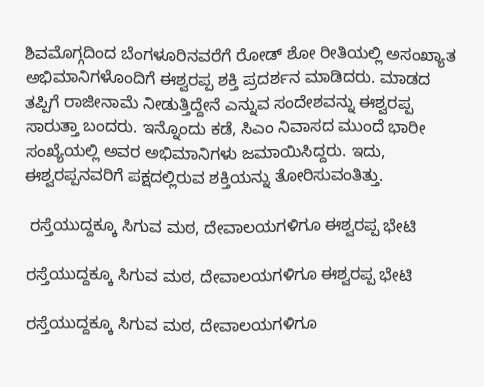ಶಿವಮೊಗ್ಗದಿಂದ ಬೆಂಗಳೂರಿನವರೆಗೆ ರೋಡ್ ಶೋ ರೀತಿಯಲ್ಲಿ ಅಸಂಖ್ಯಾತ ಅಭಿಮಾನಿಗಳೊಂದಿಗೆ ಈಶ್ವರಪ್ಪ ಶಕ್ತಿ ಪ್ರದರ್ಶನ ಮಾಡಿದರು. ಮಾಡದ ತಪ್ಪಿಗೆ ರಾಜೀನಾಮೆ ನೀಡುತ್ತಿದ್ದೇನೆ ಎನ್ನುವ ಸಂದೇಶವನ್ನು ಈಶ್ವರಪ್ಪ ಸಾರುತ್ತಾ ಬಂದರು. ಇನ್ನೊಂದು ಕಡೆ, ಸಿಎಂ ನಿವಾಸದ ಮುಂದೆ ಭಾರೀ ಸಂಖ್ಯೆಯಲ್ಲಿ ಅವರ ಅಭಿಮಾನಿಗಳು ಜಮಾಯಿಸಿದ್ದರು. ಇದು, ಈಶ್ವರಪ್ಪನವರಿಗೆ ಪಕ್ಷದಲ್ಲಿರುವ ಶಕ್ತಿಯನ್ನು ತೋರಿಸುವಂತಿತ್ತು.

 ರಸ್ತೆಯುದ್ದಕ್ಕೂ ಸಿಗುವ ಮಠ, ದೇವಾಲಯಗಳಿಗೂ ಈಶ್ವರಪ್ಪ ಭೇಟಿ

ರಸ್ತೆಯುದ್ದಕ್ಕೂ ಸಿಗುವ ಮಠ, ದೇವಾಲಯಗಳಿಗೂ ಈಶ್ವರಪ್ಪ ಭೇಟಿ

ರಸ್ತೆಯುದ್ದಕ್ಕೂ ಸಿಗುವ ಮಠ, ದೇವಾಲಯಗಳಿಗೂ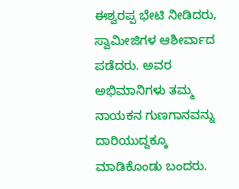ಈಶ್ವರಪ್ಪ ಭೇಟಿ ನೀಡಿದರು, ಸ್ವಾಮೀಜಿಗಳ ಆಶೀರ್ವಾದ ಪಡೆದರು. ಅವರ ಅಭಿಮಾನಿಗಳು ತಮ್ಮ ನಾಯಕನ ಗುಣಗಾನವನ್ನು ದಾರಿಯುದ್ದಕ್ಕೂ ಮಾಡಿಕೊಂಡು ಬಂದರು.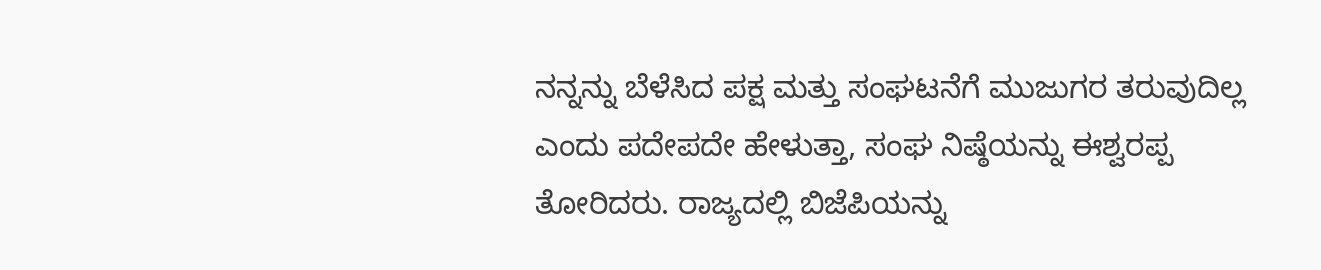ನನ್ನನ್ನು ಬೆಳೆಸಿದ ಪಕ್ಷ ಮತ್ತು ಸಂಘಟನೆಗೆ ಮುಜುಗರ ತರುವುದಿಲ್ಲ ಎಂದು ಪದೇಪದೇ ಹೇಳುತ್ತಾ, ಸಂಘ ನಿಷ್ಠೆಯನ್ನು ಈಶ್ವರಪ್ಪ ತೋರಿದರು. ರಾಜ್ಯದಲ್ಲಿ ಬಿಜೆಪಿಯನ್ನು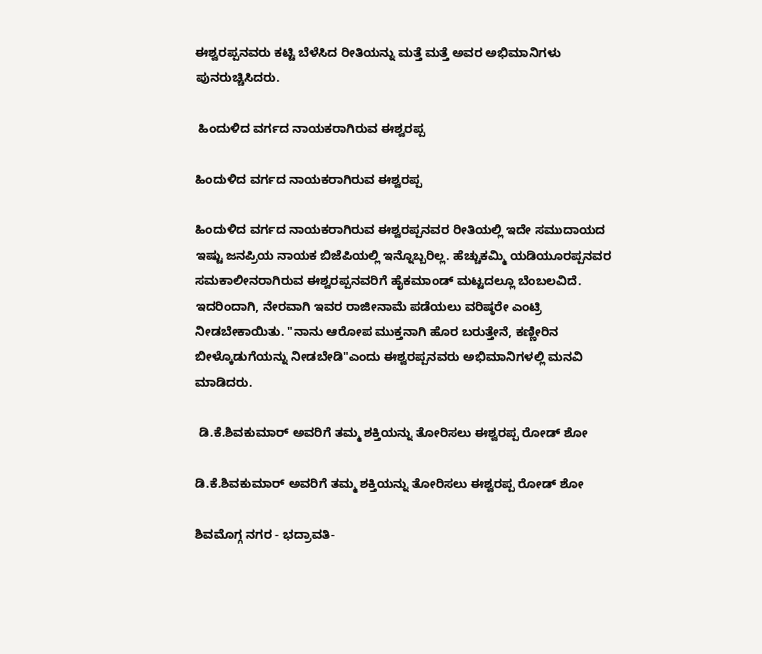ಈಶ್ವರಪ್ಪನವರು ಕಟ್ಟಿ ಬೆಳೆಸಿದ ರೀತಿಯನ್ನು ಮತ್ತೆ ಮತ್ತೆ ಅವರ ಅಭಿಮಾನಿಗಳು ಪುನರುಚ್ಚಿಸಿದರು.

 ಹಿಂದುಳಿದ ವರ್ಗದ ನಾಯಕರಾಗಿರುವ ಈಶ್ವರಪ್ಪ

ಹಿಂದುಳಿದ ವರ್ಗದ ನಾಯಕರಾಗಿರುವ ಈಶ್ವರಪ್ಪ

ಹಿಂದುಳಿದ ವರ್ಗದ ನಾಯಕರಾಗಿರುವ ಈಶ್ವರಪ್ಪನವರ ರೀತಿಯಲ್ಲಿ ಇದೇ ಸಮುದಾಯದ ಇಷ್ಟು ಜನಪ್ರಿಯ ನಾಯಕ ಬಿಜೆಪಿಯಲ್ಲಿ ಇನ್ನೊಬ್ಬರಿಲ್ಲ. ಹೆಚ್ಚುಕಮ್ಮಿ ಯಡಿಯೂರಪ್ಪನವರ ಸಮಕಾಲೀನರಾಗಿರುವ ಈಶ್ವರಪ್ಪನವರಿಗೆ ಹೈಕಮಾಂಡ್ ಮಟ್ಟದಲ್ಲೂ ಬೆಂಬಲವಿದೆ. ಇದರಿಂದಾಗಿ, ನೇರವಾಗಿ ಇವರ ರಾಜೀನಾಮೆ ಪಡೆಯಲು ವರಿಷ್ಠರೇ ಎಂಟ್ರಿ ನೀಡಬೇಕಾಯಿತು. "ನಾನು ಆರೋಪ ಮುಕ್ತನಾಗಿ ಹೊರ ಬರುತ್ತೇನೆ, ಕಣ್ಣೀರಿನ ಬೀಳ್ಕೊಡುಗೆಯನ್ನು ನೀಡಬೇಡಿ"ಎಂದು ಈಶ್ವರಪ್ಪನವರು ಅಭಿಮಾನಿಗಳಲ್ಲಿ ಮನವಿ ಮಾಡಿದರು.

 ಡಿ.ಕೆ.ಶಿವಕುಮಾರ್ ಅವರಿಗೆ ತಮ್ಮ ಶಕ್ತಿಯನ್ನು ತೋರಿಸಲು ಈಶ್ವರಪ್ಪ ರೋಡ್ ಶೋ

ಡಿ.ಕೆ.ಶಿವಕುಮಾರ್ ಅವರಿಗೆ ತಮ್ಮ ಶಕ್ತಿಯನ್ನು ತೋರಿಸಲು ಈಶ್ವರಪ್ಪ ರೋಡ್ ಶೋ

ಶಿವಮೊಗ್ಗ ನಗರ - ಭದ್ರಾವತಿ-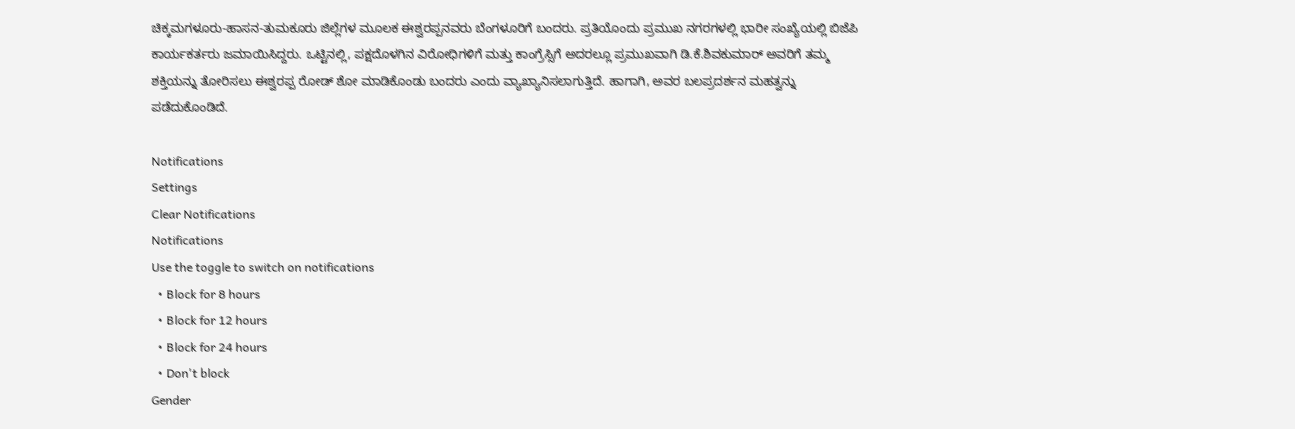ಚಿಕ್ಕಮಗಳೂರು-ಹಾಸನ-ತುಮಕೂರು ಜಿಲ್ಲೆಗಳ ಮೂಲಕ ಈಶ್ವರಪ್ಪನವರು ಬೆಂಗಳೂರಿಗೆ ಬಂದರು. ಪ್ರತಿಯೊಂದು ಪ್ರಮುಖ ನಗರಗಳಲ್ಲಿ ಭಾರೀ ಸಂಖ್ಯೆಯಲ್ಲಿ ಬಿಜೆಪಿ ಕಾರ್ಯಕರ್ತರು ಜಮಾಯಿಸಿದ್ದರು. ಒಟ್ಟಿನಲ್ಲಿ, ಪಕ್ಷದೊಳಗಿನ ವಿರೋಧಿಗಳಿಗೆ ಮತ್ತು ಕಾಂಗ್ರೆಸ್ಸಿಗೆ ಅದರಲ್ಲೂ ಪ್ರಮುಖವಾಗಿ ಡಿ.ಕೆ.ಶಿವಕುಮಾರ್ ಅವರಿಗೆ ತಮ್ಮ ಶಕ್ತಿಯನ್ನು ತೋರಿಸಲು ಈಶ್ವರಪ್ಪ ರೋಡ್ ಶೋ ಮಾಡಿಕೊಂಡು ಬಂದರು ಎಂದು ವ್ಯಾಖ್ಯಾನಿಸಲಾಗುತ್ತಿದೆ. ಹಾಗಾಗಿ, ಅವರ ಬಲಪ್ರದರ್ಶನ ಮಹತ್ವನ್ನು ಪಡೆದುಕೊಂಡಿದೆ.

Notifications
Settings
Clear Notifications
Notifications
Use the toggle to switch on notifications
  • Block for 8 hours
  • Block for 12 hours
  • Block for 24 hours
  • Don't block
Gender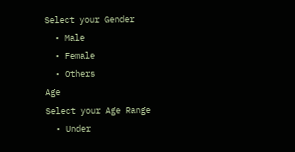Select your Gender
  • Male
  • Female
  • Others
Age
Select your Age Range
  • Under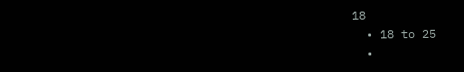18
  • 18 to 25
  •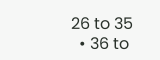26 to 35
  • 36 to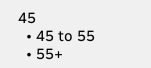45
  • 45 to 55
  • 55+